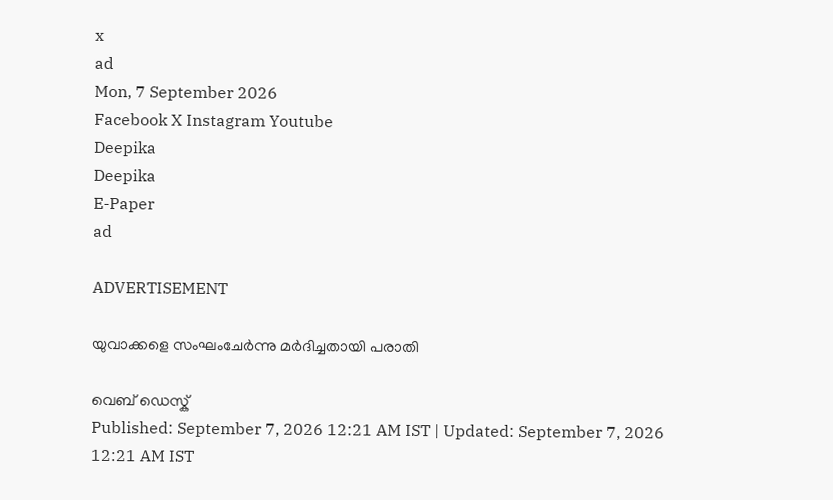x
ad
Mon, 7 September 2026
Facebook X Instagram Youtube
Deepika
Deepika
E-Paper
ad

ADVERTISEMENT

യുവാക്കളെ സംഘംചേർന്നു മർദിച്ചതായി പരാതി

വെബ് ഡെസ്ക്
Published: September 7, 2026 12:21 AM IST | Updated: September 7, 2026 12:21 AM IST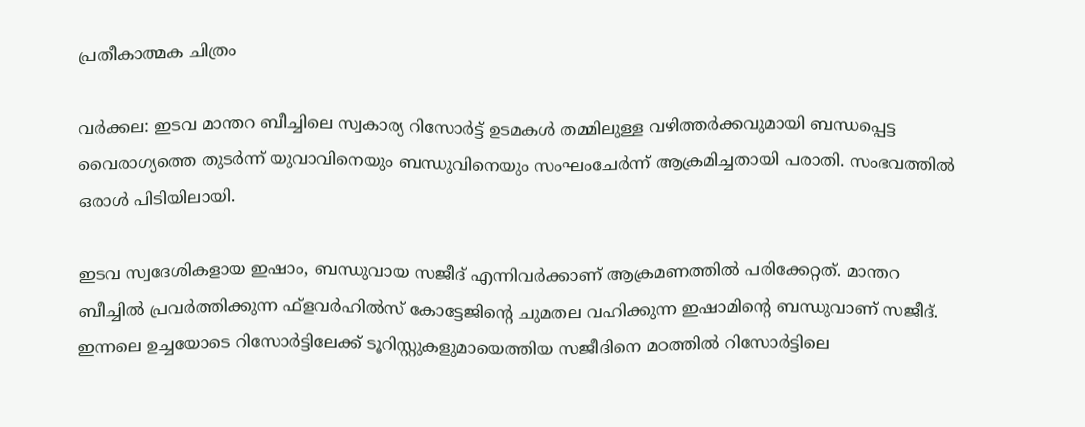പ്രതീകാത്മക ചിത്രം

വർക്കല: ഇടവ മാന്തറ ബീച്ചിലെ സ്വകാര്യ റിസോർട്ട് ഉടമകൾ തമ്മിലുള്ള വഴിത്തർക്കവുമായി ബന്ധപ്പെട്ട വൈരാഗ്യത്തെ തുടർന്ന് യുവാവിനെയും ബന്ധുവിനെയും സംഘംചേർന്ന് ആക്രമിച്ചതായി പരാതി. സംഭവത്തിൽ ഒരാൾ പിടിയിലായി.

ഇടവ സ്വദേശികളായ ഇഷാം, ബന്ധുവായ സജീദ് എന്നിവർക്കാണ് ആക്രമണത്തിൽ പരിക്കേറ്റത്. മാന്തറ ബീച്ചിൽ പ്രവർത്തിക്കുന്ന ഫ്ളവർഹിൽസ് കോട്ടേജിന്‍റെ ചുമതല വഹിക്കുന്ന ഇഷാമിന്‍റെ ബന്ധുവാണ് സജീദ്. ഇന്നലെ ഉച്ചയോടെ റിസോർട്ടിലേക്ക് ടൂറിസ്റ്റുകളുമായെത്തിയ സജീദിനെ മഠത്തിൽ റിസോർട്ടിലെ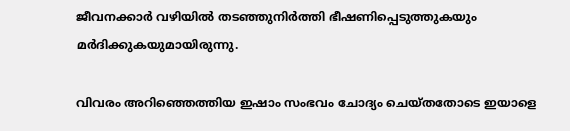ജീവനക്കാർ വഴിയിൽ തടഞ്ഞുനിർത്തി ഭീഷണിപ്പെടുത്തുകയും മർദിക്കുകയുമായിരുന്നു.

വിവരം അറിഞ്ഞെത്തിയ ഇഷാം സംഭവം ചോദ്യം ചെയ്തതോടെ ഇയാളെ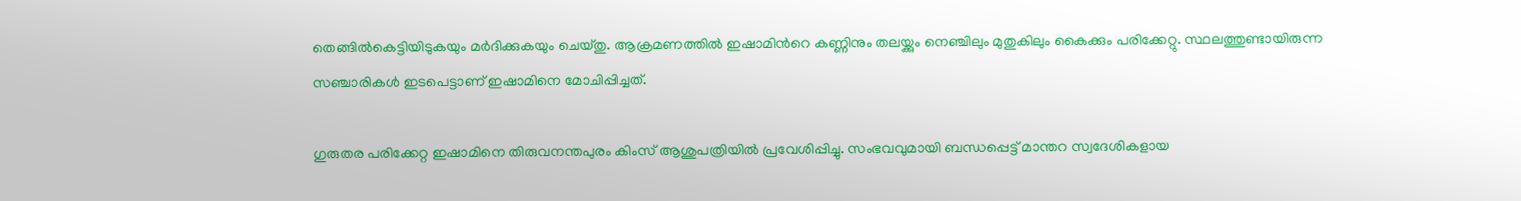തെങ്ങിൽകെട്ടിയിടുകയും മർദിക്കുകയും ചെയ്തു. ആക്രമണത്തിൽ ഇഷാമിന്‍റെ കണ്ണിനും തലയ്ക്കും നെഞ്ചിലും മുതുകിലും കൈക്കും പരിക്കേറ്റു. സ്ഥലത്തുണ്ടായിരുന്ന സഞ്ചാരികൾ ഇടപെട്ടാണ് ഇഷാമിനെ മോചിപ്പിച്ചത്.

ഗുരുതര പരിക്കേറ്റ ഇഷാമിനെ തിരുവനന്തപുരം കിംസ് ആശുപത്രിയിൽ പ്രവേശിപ്പിച്ചു. സംഭവവുമായി ബന്ധപ്പെട്ട് മാന്തറ സ്വദേശികളായ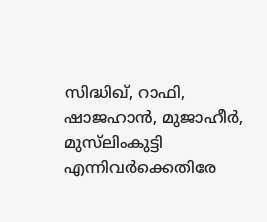സിദ്ധിഖ്, റാഫി, ഷാജഹാൻ, മുജാഹീർ, മുസ്‌ലിംകുട്ടി എന്നിവർക്കെതിരേ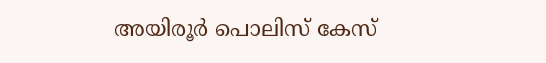അയിരൂർ പൊലിസ് കേസ്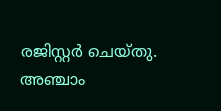രജിസ്റ്റർ ചെയ്തു.
അഞ്ചാം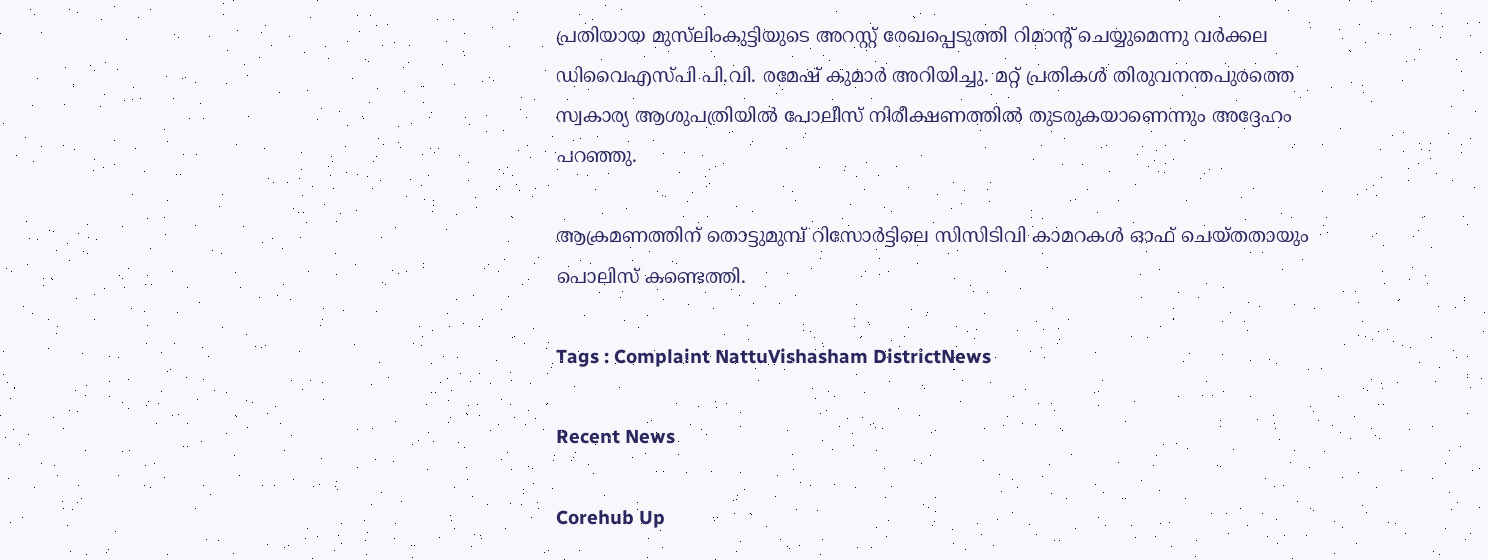പ്രതിയായ മുസ്‌ലിംകുട്ടിയുടെ അറസ്റ്റ് രേഖപ്പെടുത്തി റിമാന്‍റ് ചെയ്യുമെന്നു വർക്കല ഡിവൈഎസ്പി പി.വി. രമേഷ് കുമാർ അറിയിച്ചു. മറ്റ് പ്രതികൾ തിരുവനന്തപുരത്തെ സ്വകാര്യ ആശുപത്രിയിൽ പോലീസ് നിരീക്ഷണത്തിൽ തുടരുകയാണെന്നും അദ്ദേഹം പറഞ്ഞു.

ആക്രമണത്തിന് തൊട്ടുമുമ്പ് റിസോർട്ടിലെ സിസിടിവി കാമറകൾ ഓഫ് ചെയ്തതായും പൊലിസ് ക‍ണ്ടെത്തി.

Tags : Complaint NattuVishasham DistrictNews

Recent News

Corehub Up